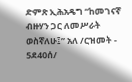ድምጽ ኢሕአዴግ “ከመገናኛ ብዙሃን ጋር ለመሥራት ወስኛለሁ፤” አለ /ርዝመት - 5ደ40ሰ/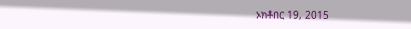ኦክቶበር 19, 2015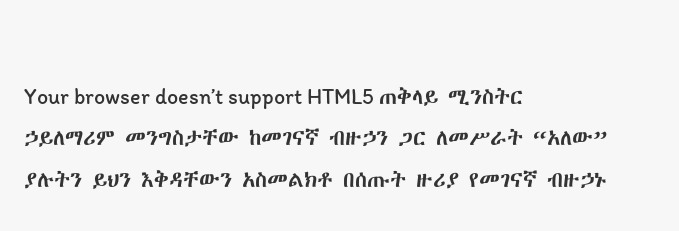Your browser doesn’t support HTML5 ጠቅላይ ሚንስትር ኃይለማሪም መንግስታቸው ከመገናኛ ብዙኃን ጋር ለመሥራት “አለው” ያሉትን ይህን እቅዳቸውን አስመልክቶ በሰጡት ዙሪያ የመገናኛ ብዙኃኑ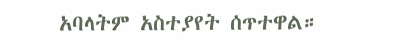አባላትም አስተያየት ሰጥተዋል።